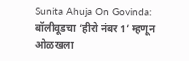Sunita Ahuja On Govinda: बॉलीवूडचा ‘हीरो नंबर 1’ म्हणून ओळखला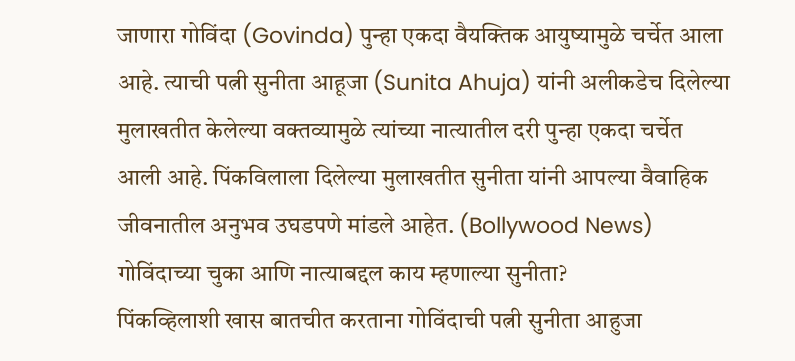जाणारा गोविंदा (Govinda) पुन्हा एकदा वैयक्तिक आयुष्यामुळे चर्चेत आला आहे. त्याची पत्नी सुनीता आहूजा (Sunita Ahuja) यांनी अलीकडेच दिलेल्या मुलाखतीत केलेल्या वक्तव्यामुळे त्यांच्या नात्यातील दरी पुन्हा एकदा चर्चेत आली आहे. पिंकविलाला दिलेल्या मुलाखतीत सुनीता यांनी आपल्या वैवाहिक जीवनातील अनुभव उघडपणे मांडले आहेत. (Bollywood News)
गोविंदाच्या चुका आणि नात्याबद्दल काय म्हणाल्या सुनीता?
पिंकव्हिलाशी खास बातचीत करताना गोविंदाची पत्नी सुनीता आहुजा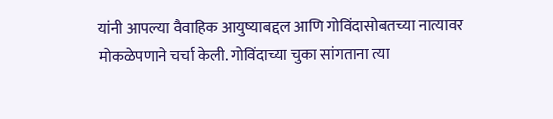यांनी आपल्या वैवाहिक आयुष्याबद्दल आणि गोविंदासोबतच्या नात्यावर मोकळेपणाने चर्चा केली. गोविंदाच्या चुका सांगताना त्या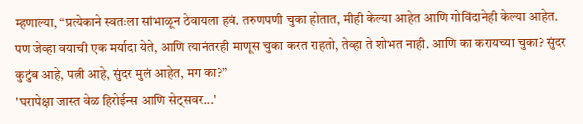म्हणाल्या, “प्रत्येकाने स्वतःला सांभाळून ठेवायला हवं. तरुणपणी चुका होतात, मीही केल्या आहेत आणि गोविंदानेही केल्या आहेत. पण जेव्हा वयाची एक मर्यादा येते, आणि त्यानंतरही माणूस चुका करत राहतो, तेव्हा ते शोभत नाही. आणि का करायच्या चुका? सुंदर कुटुंब आहे, पत्नी आहे, सुंदर मुलं आहेत, मग का?”
'घरापेक्षा जास्त वेळ हिरोईन्स आणि सेट्सवर...'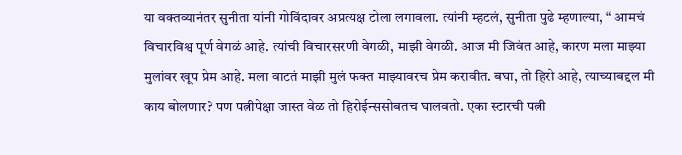या वक्तव्यानंतर सुनीता यांनी गोविंदावर अप्रत्यक्ष टोला लगावला. त्यांनी म्हटलं, सुनीता पुढे म्हणाल्या, “ आमचं विचारविश्व पूर्ण वेगळं आहे. त्यांची विचारसरणी वेगळी, माझी वेगळी. आज मी जिवंत आहे, कारण मला माझ्या मुलांवर खूप प्रेम आहे. मला वाटतं माझी मुलं फक्त माझ्यावरच प्रेम करावीत. बघा, तो हिरो आहे, त्याच्याबद्दल मी काय बोलणार? पण पत्नीपेक्षा जास्त वेळ तो हिरोईन्ससोबतच घालवतो. एका स्टारची पत्नी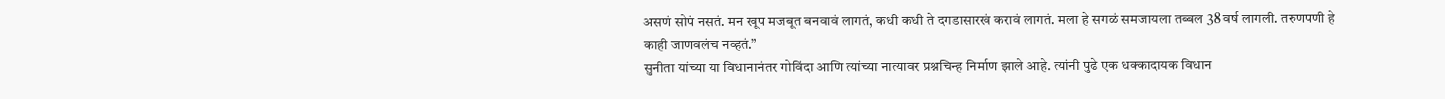असणं सोपं नसतं. मन खूप मजबूत बनवावं लागतं, कधी कधी ते दगडासारखं करावं लागतं. मला हे सगळं समजायला तब्बल 38 वर्ष लागली. तरुणपणी हे काही जाणवलंच नव्हतं.”
सुनीता यांच्या या विधानानंतर गोविंदा आणि त्यांच्या नात्यावर प्रश्नचिन्ह निर्माण झाले आहे. त्यांनी पुढे एक धक्कादायक विधान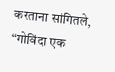करताना सांगितले, “गोविंदा एक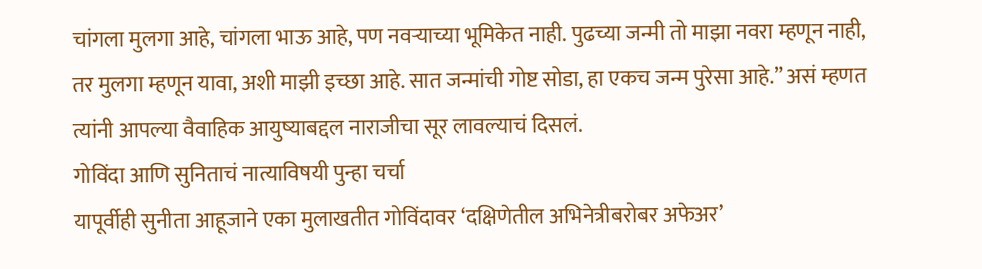चांगला मुलगा आहे, चांगला भाऊ आहे, पण नवऱ्याच्या भूमिकेत नाही. पुढच्या जन्मी तो माझा नवरा म्हणून नाही, तर मुलगा म्हणून यावा, अशी माझी इच्छा आहे. सात जन्मांची गोष्ट सोडा, हा एकच जन्म पुरेसा आहे.” असं म्हणत त्यांनी आपल्या वैवाहिक आयुष्याबद्दल नाराजीचा सूर लावल्याचं दिसलं.
गोविंदा आणि सुनिताचं नात्याविषयी पुन्हा चर्चा
यापूर्वीही सुनीता आहूजाने एका मुलाखतीत गोविंदावर ‘दक्षिणेतील अभिनेत्रीबरोबर अफेअर’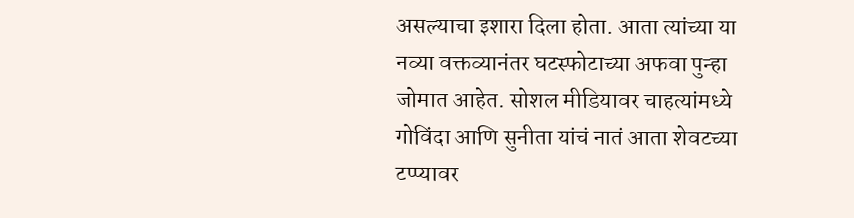असल्याचा इशारा दिला होता. आता त्यांच्या या नव्या वक्तव्यानंतर घटस्फोटाच्या अफवा पुन्हा जोमात आहेत. सोशल मीडियावर चाहत्यांमध्ये गोविंदा आणि सुनीता यांचं नातं आता शेवटच्या टप्प्यावर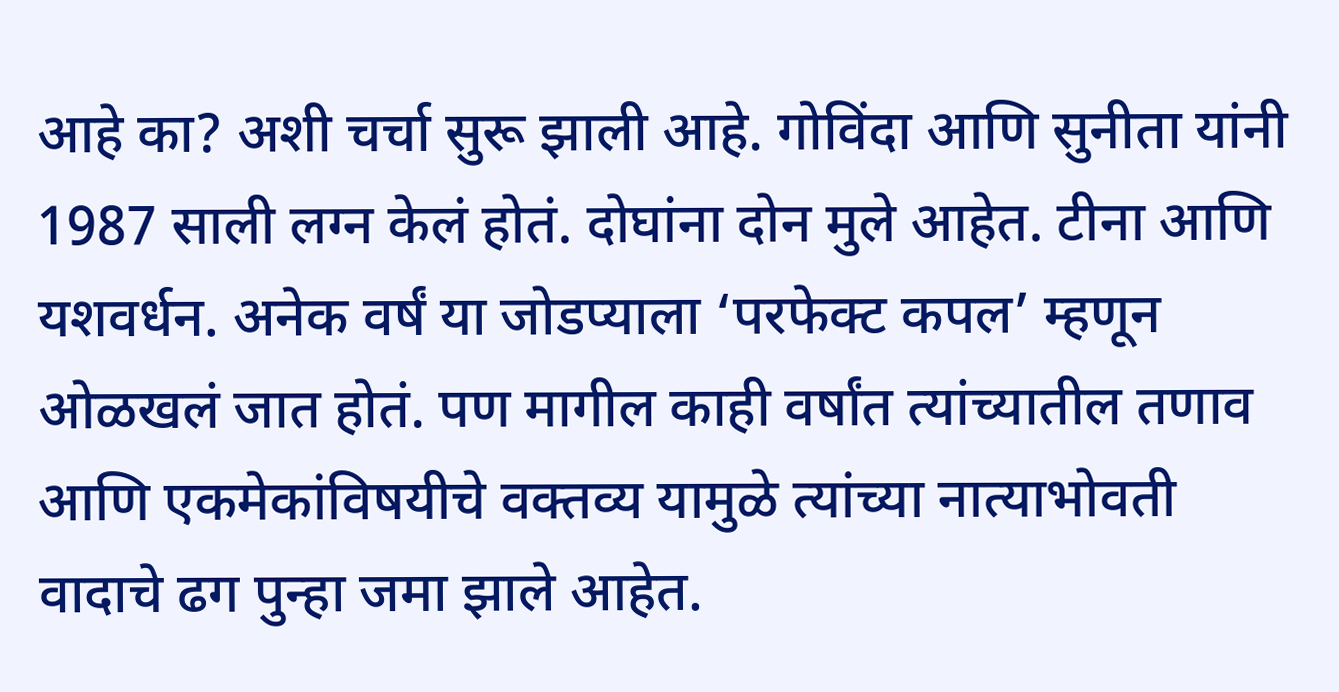आहे का? अशी चर्चा सुरू झाली आहे. गोविंदा आणि सुनीता यांनी 1987 साली लग्न केलं होतं. दोघांना दोन मुले आहेत. टीना आणि यशवर्धन. अनेक वर्षं या जोडप्याला ‘परफेक्ट कपल’ म्हणून ओळखलं जात होतं. पण मागील काही वर्षांत त्यांच्यातील तणाव आणि एकमेकांविषयीचे वक्तव्य यामुळे त्यांच्या नात्याभोवती वादाचे ढग पुन्हा जमा झाले आहेत.